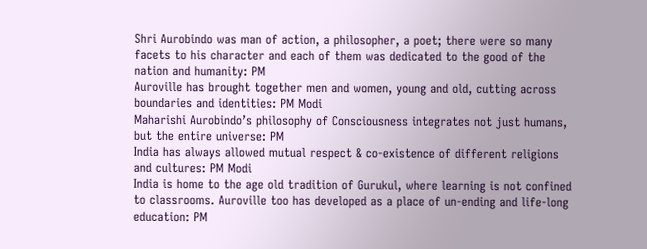Shri Aurobindo was man of action, a philosopher, a poet; there were so many facets to his character and each of them was dedicated to the good of the nation and humanity: PM
Auroville has brought together men and women, young and old, cutting across boundaries and identities: PM Modi
Maharishi Aurobindo’s philosophy of Consciousness integrates not just humans, but the entire universe: PM
India has always allowed mutual respect & co-existence of different religions and cultures: PM Modi
India is home to the age old tradition of Gurukul, where learning is not confined to classrooms. Auroville too has developed as a place of un-ending and life-long education: PM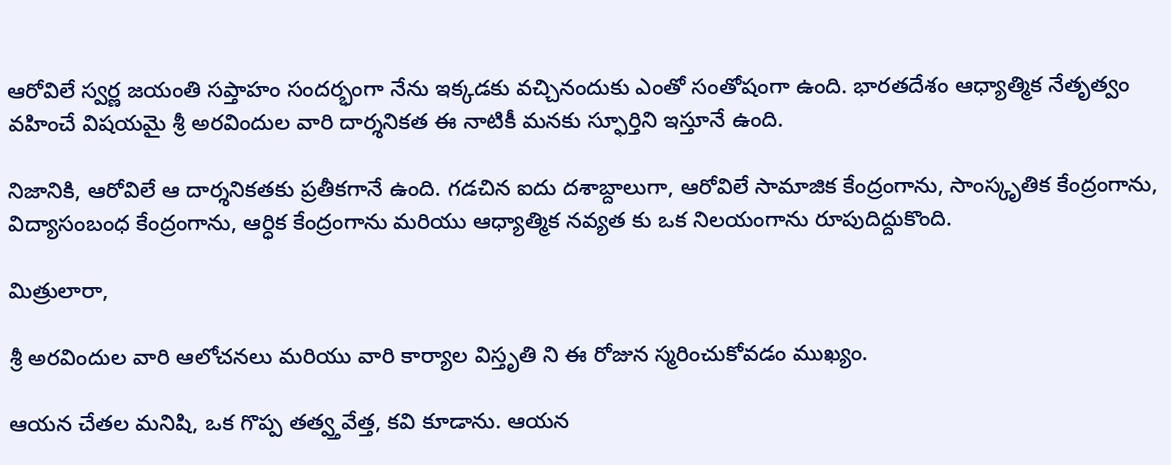ఆరోవిలే స్వ‌ర్ణ జయంతి సప్తాహం సందర్భంగా నేను ఇక్కడకు వచ్చినందుకు ఎంతో సంతోషంగా ఉంది. భార‌త‌దేశం ఆధ్యాత్మిక నేతృత్వం వ‌హించే విషయమై శ్రీ అర‌విందుల వారి దార్శ‌నిక‌త ఈ నాటికీ మ‌న‌కు స్ఫూర్తిని ఇస్తూనే ఉంది.

నిజానికి, ఆరోవిలే ఆ దార్శ‌నిక‌త‌కు ప్ర‌తీకగానే ఉంది. గ‌డచిన ఐదు ద‌శాబ్దాలుగా, ఆరోవిలే సామాజిక‌ కేంద్రంగాను, సాంస్కృతిక‌ కేంద్రంగాను, విద్యాసంబంధ కేంద్రంగాను, ఆర్ధిక‌ కేంద్రంగాను మరియు ఆధ్యాత్మిక న‌వ్య‌త‌ కు ఒక నిలయంగాను రూపుదిద్దుకొంది.

మిత్రులారా,

శ్రీ అర‌విందుల వారి ఆలోచనలు మరియు వారి కార్యాల విస్తృతి ని ఈ రోజున స్మరించుకోవడం ముఖ్యం.

ఆయ‌న చేత‌ల మ‌నిషి, ఒక గొప్ప త‌త్వ్తవేత్త‌, క‌వి కూడాను. ఆయ‌న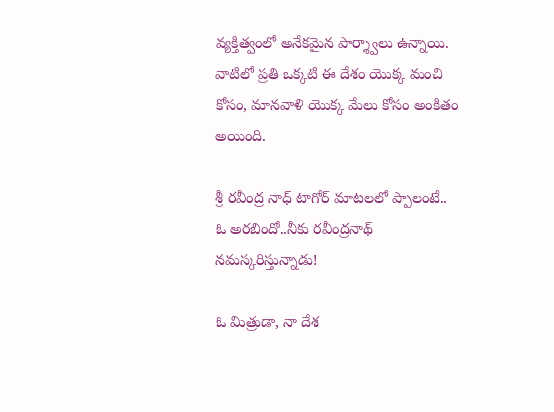వ్య‌క్తిత్వంలో అనేకమైన పార్శ్వాలు ఉన్నాయి. వాటిలో ప్ర‌తి ఒక్కటి ఈ దేశం యొక్క మంచి కోసం, మానవాళి యొక్క మేలు కోసం అంకిత‌ం అయింది.

శ్రీ ర‌వీంద్ర నాధ్ టాగోర్ మాట‌లలో ప్పాలంటే..
ఓ అర‌బిందో..నీకు రవీంద్రనాథ్ నమస్కరిస్తున్నాడు!

ఓ మిత్రుడా, నా దేశ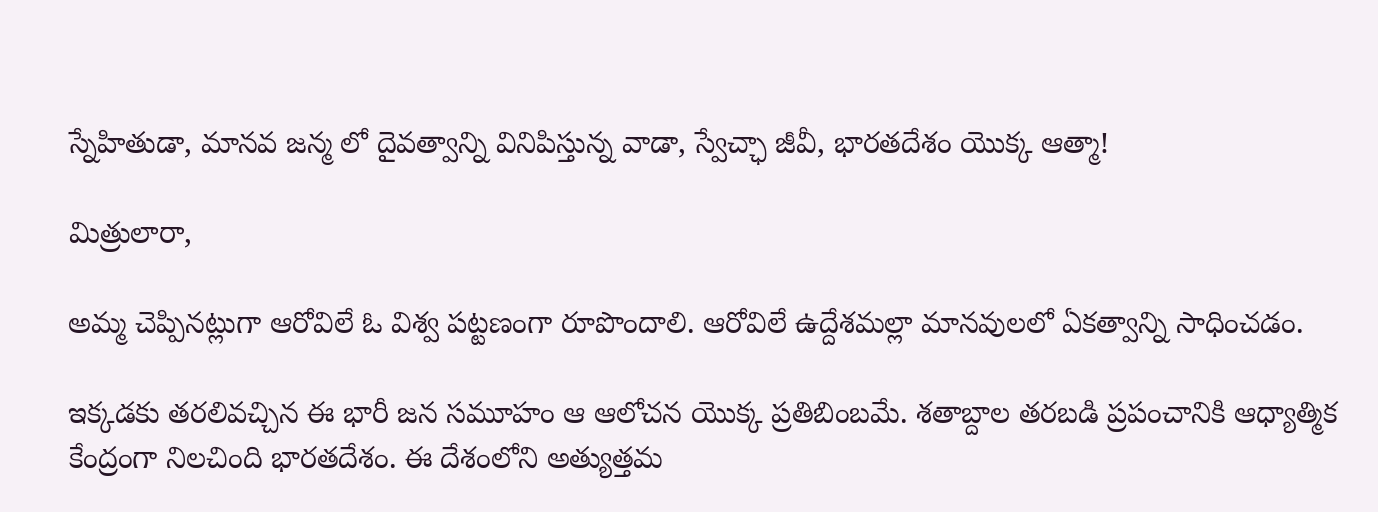స్నేహితుడా, మాన‌వ జ‌న్మ‌ లో దైవ‌త్వాన్ని వినిపిస్తున్న‌ వాడా, స్వేచ్ఛా జీవీ, భార‌త‌దేశం యొక్క ఆత్మా!

మిత్రులారా,

అమ్మ చెప్పినట్లుగా ఆరోవిలే ఓ విశ్వ ప‌ట్ట‌ణంగా రూపొందాలి. ఆరోవిలే ఉద్దేశమల్లా మాన‌వులలో ఏక‌త్వాన్ని సాధించ‌డం.

ఇక్క‌డ‌కు తరలివ‌చ్చిన ఈ భారీ జ‌న స‌మూహం ఆ ఆలోచ‌న‌ యొక్క ప్ర‌తిబింబమే. శ‌తాబ్దాల త‌ర‌బ‌డి ప్ర‌పంచానికి ఆధ్యాత్మిక కేంద్రంగా నిలచింది భార‌త‌దేశం. ఈ దేశంలోని అత్యుత్త‌మ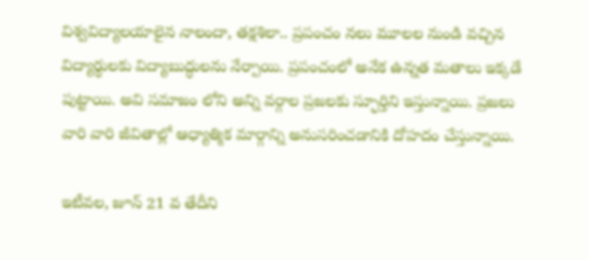విశ్వ‌విద్యాల‌యాలైన నాలందా, త‌క్ష‌శిలా.. ప్ర‌పంచం న‌లు మూల‌ల‌ నుండి వ‌చ్చిన విద్యార్థుల‌కు విద్యాబుద్ధులను నేర్పాయి. ప్ర‌పంచంలో అనేక ఉన్న‌త మ‌తాలు ఇక్క‌డే పుట్టాయి. అవి స‌మాజం లోని అన్ని వ‌ర్గాల ప్ర‌జ‌ల‌కు స్ఫూర్తిని ఇస్తున్నాయి. ప్ర‌జ‌లు వారి వారి జీవితాల్లో ఆధ్యాత్మిక మార్గాన్ని అనుస‌రించడానికి దోహ‌దం చేస్తున్నాయి.

ఇటీవల, జూన్ 21 వ తేదీని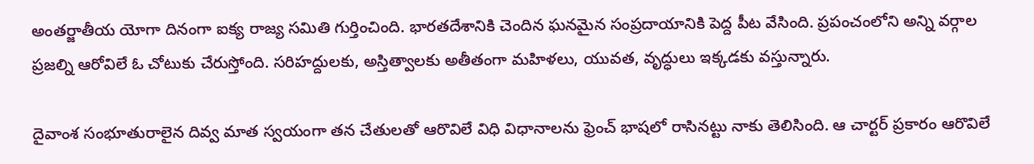అంత‌ర్జాతీయ యోగా దినంగా ఐక్య‌ రాజ్య‌ స‌మితి గుర్తించింది. భార‌త‌దేశానికి చెందిన ఘ‌న‌మైన సంప్ర‌దాయానికి పెద్ద‌ పీట వేసింది. ప్ర‌పంచంలోని అన్ని వ‌ర్గాల ప్ర‌జ‌ల్ని ఆరోవిలే ఓ చోటుకు చేరుస్తోంది. స‌రిహ‌ద్దుల‌కు, అస్తిత్వాల‌కు అతీతంగా మ‌హిళలు, యువ‌త‌, వృద్ధులు ఇక్క‌డ‌కు వ‌స్తున్నారు.

దైవాంశ సంభూతురాలైన దివ్వ మాత స్వ‌యంగా త‌న చేతుల‌తో ఆరొవిలే విధి విధానాల‌ను ఫ్రెంచ్ భాష‌లో రాసిన‌ట్టు నాకు తెలిసింది. ఆ చార్ట‌ర్ ప్ర‌కారం ఆరొవిలే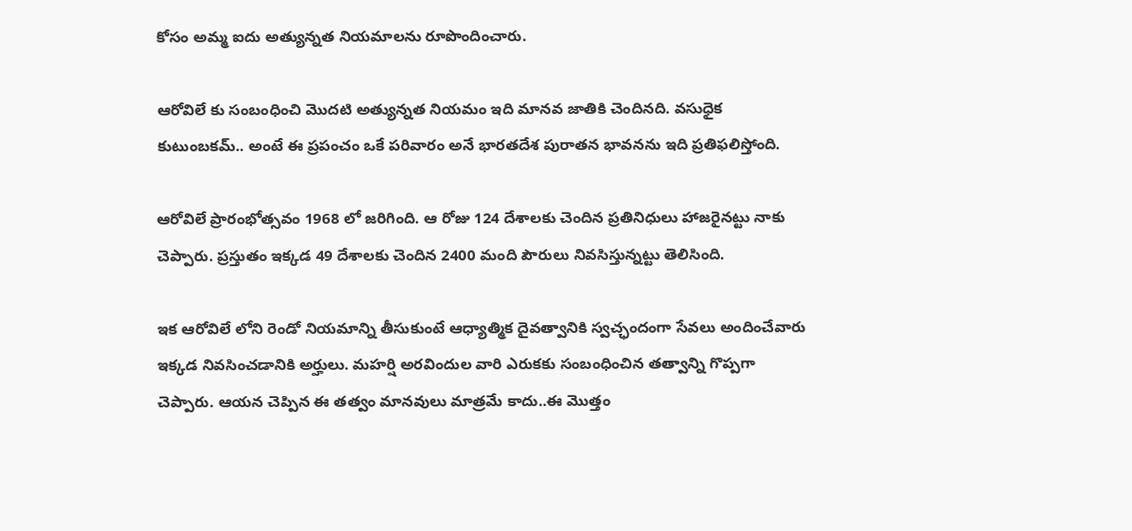కోసం అమ్మ ఐదు అత్యున్న‌త నియ‌మాల‌ను రూపొందించారు.

ఆరోవిలే కు సంబంధించి మొద‌టి అత్యున్న‌త నియ‌మం ఇది మాన‌వ‌ జాతికి చెందిన‌ది. వ‌సుధైక కుటుంబకమ్.. అంటే ఈ ప్ర‌పంచం ఒకే పరివారం అనే భార‌త‌దేశ పురాత‌న భావ‌న‌ను ఇది ప్ర‌తిఫ‌లిస్తోంది.

ఆరోవిలే ప్రారంభోత్స‌వం 1968 లో జ‌రిగింది. ఆ రోజు 124 దేశాల‌కు చెందిన ప్ర‌తినిధులు హాజరైన‌ట్టు నాకు చెప్పారు. ప్ర‌స్తుతం ఇక్క‌డ 49 దేశాలకు చెందిన 2400 మంది పౌరులు నివ‌సిస్తున్న‌ట్టు తెలిసింది.

ఇక ఆరోవిలే లోని రెండో నియ‌మాన్ని తీసుకుంటే ఆధ్యాత్మిక దైవ‌త్వానికి స్వ‌చ్ఛందంగా సేవ‌లు అందించేవారు ఇక్క‌డ నివ‌సించ‌డానికి అర్హులు. మ‌హ‌ర్షి అర‌విందుల వారి ఎరుక‌కు సంబంధించిన త‌త్వాన్ని గొప్ప‌గా చెప్పారు. ఆయ‌న చెప్పిన ఈ త‌త్వం మాన‌వులు మాత్ర‌మే కాదు..ఈ మొత్తం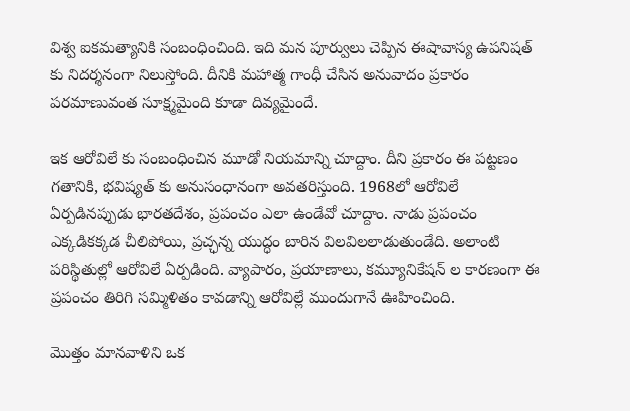విశ్వ ఐక‌మ‌త్యానికి సంబంధించింది. ఇది మ‌న పూర్వులు చెప్పిన ఈషావాస్య ఉప‌నిష‌త్ కు నిద‌ర్శ‌నంగా నిలుస్తోంది. దీనికి మ‌హాత్మ గాంధీ చేసిన అనువాదం ప్ర‌కారం ప‌ర‌మాణువంత సూక్ష్మ‌మైంది కూడా దివ్య‌మైందే.

ఇక ఆరోవిలే కు సంబంధించిన మూడో నియ‌మాన్ని చూద్దాం. దీని ప్ర‌కారం ఈ ప‌ట్ట‌ణం గ‌తానికి, భవిష్య‌త్ కు అనుసంధానంగా అవ‌త‌రిస్తుంది. 1968లో ఆరోవిలే ఏర్పడిన‌ప్పుడు భార‌త‌దేశం, ప్ర‌పంచం ఎలా ఉండేవో చూద్దాం. నాడు ప్ర‌పంచం ఎక్క‌డిక‌క్క‌డ చీలిపోయి, ప్ర‌చ్ఛ‌న్న యుద్ధం బారిన విల‌విల‌లాడుతుండేది. అలాంటి ప‌రిస్థితుల్లో ఆరోవిలే ఏర్ప‌డింది. వ్యాపార‌ం, ప్రయాణాలు, క‌మ్యూనికేష‌న్ ల కార‌ణంగా ఈ ప్ర‌పంచం తిరిగి సమ్మిళితం కావడాన్ని ఆరోవిల్లే ముందుగానే ఊహించింది.

మొత్తం మాన‌వాళిని ఒక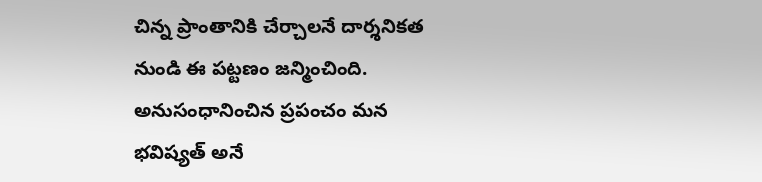చిన్న ప్రాంతానికి చేర్చాల‌నే దార్శ‌నిక‌త‌ నుండి ఈ ప‌ట్ట‌ణం జ‌న్మించింది. అనుసంధానించిన ప్ర‌పంచం మ‌న భ‌విష్య‌త్ అనే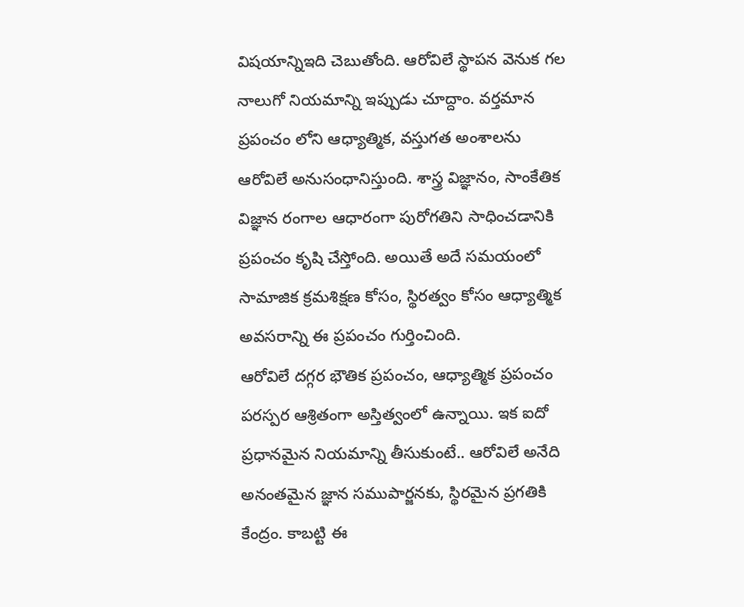విష‌యాన్నిఇది చెబుతోంది. ఆరోవిలే స్థాప‌న వెనుక‌ గ‌ల నాలుగో నియ‌మాన్ని ఇప్పుడు చూద్దాం. వ‌ర్త‌మాన ప్ర‌పంచం లోని ఆధ్యాత్మిక‌, వ‌స్తుగ‌త అంశాల‌ను ఆరోవిలే అనుసంధానిస్తుంది. శాస్త్ర విజ్ఞ‌ానం, సాంకేతిక విజ్ఞ‌ాన రంగాల ఆధారంగా పురోగతిని సాధించ‌డానికి ప్ర‌పంచం కృషి చేస్తోంది. అయితే అదే స‌మ‌యంలో సామాజిక క్ర‌మ‌శిక్ష‌ణ‌ కోసం, స్థిర‌త్వం కోసం ఆధ్యాత్మిక అవ‌స‌రాన్ని ఈ ప్ర‌పంచం గుర్తించింది.
ఆరోవిలే ద‌గ్గ‌ర భౌతిక‌ ప్రపంచం, ఆధ్యాత్మిక ప్ర‌పంచం ప‌ర‌స్ప‌ర ఆశ్రితంగా అస్తిత్వంలో ఉన్నాయి. ఇక ఐదో ప్ర‌ధాన‌మైన నియ‌మాన్ని తీసుకుంటే.. ఆరోవిలే అనేది అనంత‌మైన జ్ఞాన స‌ముపార్జ‌నకు, స్థిర‌మైన ప్ర‌గ‌తికి కేంద్రం. కాబ‌ట్టి ఈ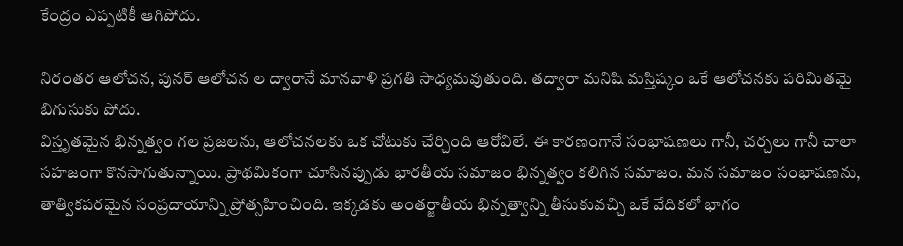కేంద్రం ఎప్ప‌టికీ ఆగిపోదు.

నిరంత‌ర ఆలోచ‌న‌, పున‌ర్ ఆలోచ‌న ల ద్వారానే మాన‌వాళి ప్ర‌గ‌తి సాధ్య‌మ‌వుతుంది. త‌ద్వారా మ‌నిషి మ‌స్తిష్కం ఒకే ఆలోచ‌న‌కు ప‌రిమిత‌మై బిగుసుకు పోదు.
విస్తృతమైన భిన్న‌త్వం గ‌ల ప్ర‌జ‌ల‌ను, ఆలోచ‌న‌ల‌కు ఒక చోటుకు చేర్చింది ఆరోవిలే. ఈ కార‌ణంగానే సంభాష‌ణ‌లు గానీ, చ‌ర్చ‌లు గానీ చాలా స‌హ‌జంగా కొన‌సాగుతున్నాయి. ప్రాథమికంగా చూసిన‌ప్పుడు భార‌తీయ స‌మాజం భిన్న‌త్వం క‌లిగిన స‌మాజం. మ‌న స‌మాజం సంభాష‌ణ‌ను, తాత్విక‌ప‌ర‌మైన సంప్ర‌దాయాన్ని ప్రోత్స‌హించింది. ఇక్క‌డ‌కు అంత‌ర్జాతీయ భిన్న‌త్వాన్ని తీసుకువచ్చి ఒకే వేదిక‌లో భాగం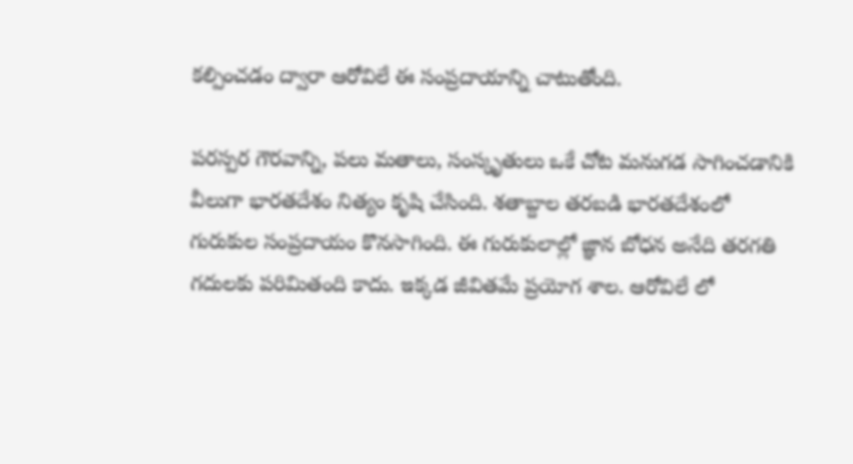క‌ల్పించ‌డం ద్వారా ఆరోవిలే ఈ సంప్ర‌దాయాన్ని చాటుతోంది.

ప‌ర‌స్ప‌ర గౌర‌వాన్ని, ప‌లు మ‌తాలు, సంస్కృతులు ఒకే చోట మ‌నుగ‌డ సాగించ‌డానికి వీలుగా భార‌త‌దేశం నిత్యం కృషి చేసింది. శ‌తాబ్దాల త‌ర‌బ‌డి భార‌త‌దేశంలో గురుకుల సంప్ర‌దాయం కొనసాగింది. ఈ గురుకులాల్లో జ్ఞాన‌ బోధ‌న అనేది త‌ర‌గ‌తి గ‌దుల‌కు ప‌రిమిత‌ంది కాదు. ఇక్క‌డ జీవిత‌మే ప్ర‌యోగ‌ శాల‌. ఆరోవిలే లో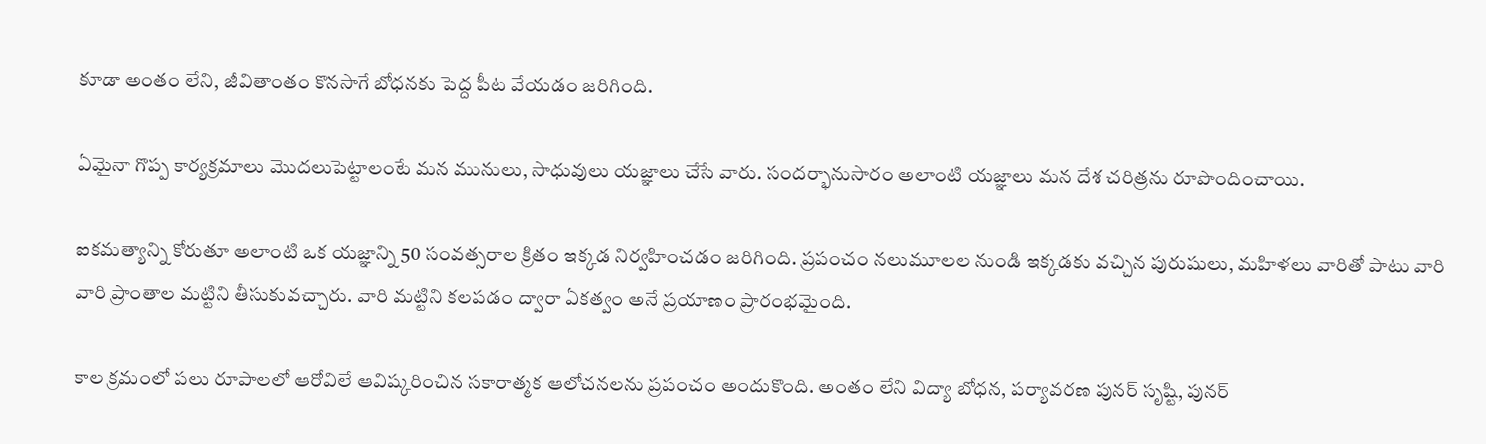కూడా అంతం లేని, జీవితాంతం కొన‌సాగే బోధ‌నకు పెద్ద పీట వేయ‌డం జ‌రిగింది.

ఏమైనా గొప్ప కార్య‌క్ర‌మాలు మొద‌లుపెట్టాలంటే మ‌న మునులు, సాధువులు య‌జ్ఞాలు చేసే వారు. సంద‌ర్భానుసారం అలాంటి య‌జ్ఞాలు మ‌న దేశ చ‌రిత్ర‌ను రూపొందించాయి.

ఐక‌మ‌త్యాన్ని కోరుతూ అలాంటి ఒక య‌జ్ఞాన్ని 50 సంవ‌త్స‌రాల క్రితం ఇక్క‌డ నిర్వ‌హించ‌డం జ‌రిగింది. ప్ర‌పంచం నలుమూల‌ల‌ నుండి ఇక్క‌డకు వ‌చ్చిన పురుషులు, మ‌హిళ‌లు వారితో పాటు వారి వారి ప్రాంతాల మ‌ట్టిని తీసుకువచ్చారు. వారి మ‌ట్టిని క‌ల‌ప‌డం ద్వారా ఏక‌త్వ‌ం అనే ప్ర‌యాణం ప్రారంభ‌మైంది.

కాల‌ క్ర‌మంలో ప‌లు రూపాలలో ఆరోవిలే ఆవిష్క‌రించిన సకారాత్మ‌క ఆలోచ‌న‌లను ప్ర‌పంచం అందుకొంది. అంతం లేని విద్యా బోధ‌న‌, ప‌ర్యావ‌ర‌ణ పున‌ర్ సృష్టి, పున‌ర్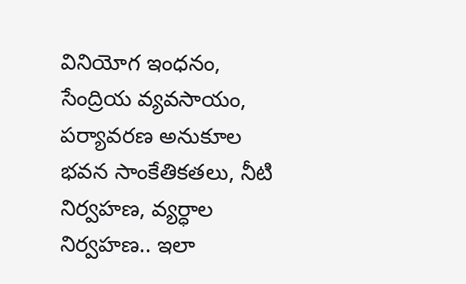వినియోగ ఇంధ‌నం, సేంద్రియ వ్య‌వ‌సాయం, ప‌ర్యావ‌ర‌ణ అనుకూల భ‌వ‌న సాంకేతిక‌త‌లు, నీటి నిర్వ‌హ‌ణ‌, వ్య‌ర్ధాల నిర్వ‌హ‌ణ‌.. ఇలా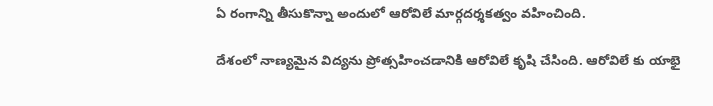ఏ రంగాన్ని తీసుకొన్నా అందులో ఆరోవిలే మార్గ‌ద‌ర్శ‌క‌త్వం వ‌హించింది.

దేశంలో నాణ్య‌మైన విద్య‌ను ప్రోత్స‌హించ‌డానికి ఆరోవిలే కృషి చేసింది. ఆరోవిలే కు యాభై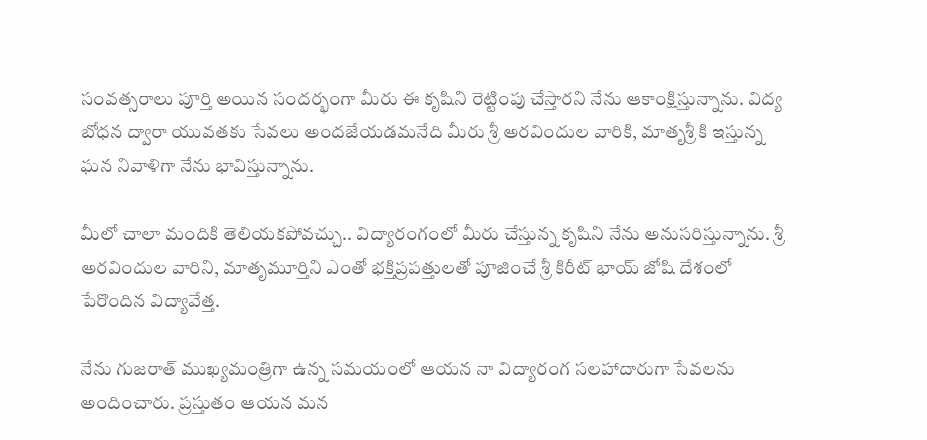సంవ‌త్స‌రాలు పూర్తి అయిన సంద‌ర్భంగా మీరు ఈ కృషిని రెట్టింపు చేస్తార‌ని నేను ఆకాంక్షిస్తున్నాను. విద్య‌ బోధ‌న ద్వారా యువ‌త‌కు సేవలు అంద‌జేయ‌డ‌మ‌నేది మీరు శ్రీ అర‌విందుల‌ వారికి, మాతృశ్రీ కి ఇస్తున్న ఘ‌న‌ నివాళిగా నేను భావిస్తున్నాను.

మీలో చాలా మందికి తెలియ‌క‌పోవ‌చ్చు.. విద్యారంగంలో మీరు చేస్తున్న కృషిని నేను అనుస‌రిస్తున్నాను. శ్రీ అర‌విందుల‌ వారిని, మాతృమూర్తిని ఎంతో భ‌క్తిప్ర‌ప‌త్తుల‌తో పూజించే శ్రీ కిరీట్ భాయ్ జోషి దేశంలో పేరొందిన విద్యావేత్త‌.

నేను గుజ‌రాత్ ముఖ్య‌మంత్రిగా ఉన్న స‌మ‌యంలో ఆయ‌న నా విద్యారంగ స‌ల‌హాదారుగా సేవ‌లను అందించారు. ప్ర‌స్తుతం ఆయ‌న మ‌న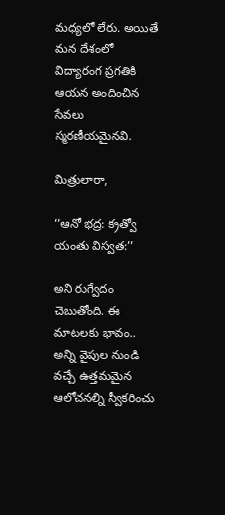మ‌ధ్య‌లో లేరు. అయితే మ‌న దేశంలో విద్యారంగ ప్ర‌గ‌తికి ఆయ‌న అందించిన సేవ‌లు స్మ‌ర‌ణీయ‌మైన‌వి.

మిత్రులారా,

‘‘ఆనో భ‌ద్ర: క‌్ర‌త్వో యంతు విస్వ‌త‌:’’

అని రుగ్వేదం చెబుతోంది. ఈ మాటలకు భావం.. అన్ని వైపుల‌ నుండి వ‌చ్చే ఉత్త‌మ‌మైన ఆలోచ‌న‌ల్ని స్వీక‌రించు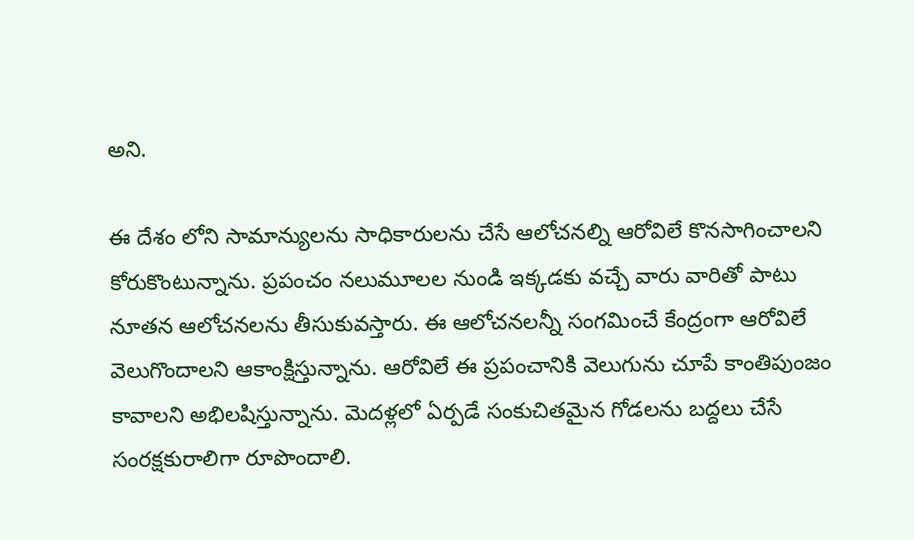అని.

ఈ దేశం లోని సామాన్యుల‌ను సాధికారుల‌ను చేసే ఆలోచ‌న‌ల్ని ఆరోవిలే కొన‌సాగించాల‌ని కోరుకొంటున్నాను. ప్ర‌పంచం న‌లుమూల‌ల‌ నుండి ఇక్క‌డ‌కు వ‌చ్చే వారు వారితో పాటు నూత‌న ఆలోచ‌న‌లను తీసుకువస్తారు. ఈ ఆలోచ‌న‌లన్నీ సంగ‌మించే కేంద్రంగా ఆరోవిలే వెలుగొందాల‌ని ఆకాంక్షిస్తున్నాను. ఆరోవిలే ఈ ప్ర‌పంచానికి వెలుగును చూపే కాంతిపుంజం కావాలని అభిలషిస్తున్నాను. మెద‌ళ్ల‌లో ఏర్ప‌డే సంకుచితమైన గోడ‌ల‌ను బ‌ద్ద‌లు చేసే సంర‌క్ష‌కురాలిగా రూపొందాలి.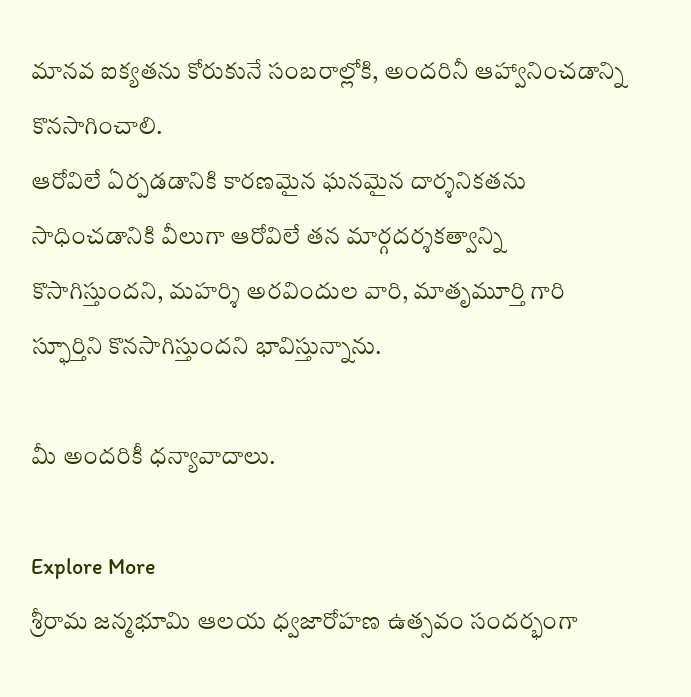మాన‌వ ఐక్య‌త‌ను కోరుకునే సంబ‌రాల్లోకి, అంద‌రినీ ఆహ్వానించ‌డాన్ని కొన‌సాగించాలి.
ఆరోవిలే ఏర్ప‌డ‌డానికి కార‌ణ‌మైన‌ ఘ‌న‌మైన దార్శనిక‌త‌ను సాధించ‌డానికి వీలుగా ఆరోవిలే త‌న మార్గ‌ద‌ర్శ‌క‌త్వాన్ని కొసాగిస్తుంద‌ని, మ‌హ‌ర్శి అర‌విందుల వారి, మాతృమూర్తి గారి స్ఫూర్తిని కొన‌సాగిస్తుంద‌ని భావిస్తున్నాను.

మీ అంద‌రికీ ధన్యావాదాలు.

Explore More
శ్రీరామ జన్మభూమి ఆలయ ధ్వజారోహణ ఉత్సవం సందర్భంగా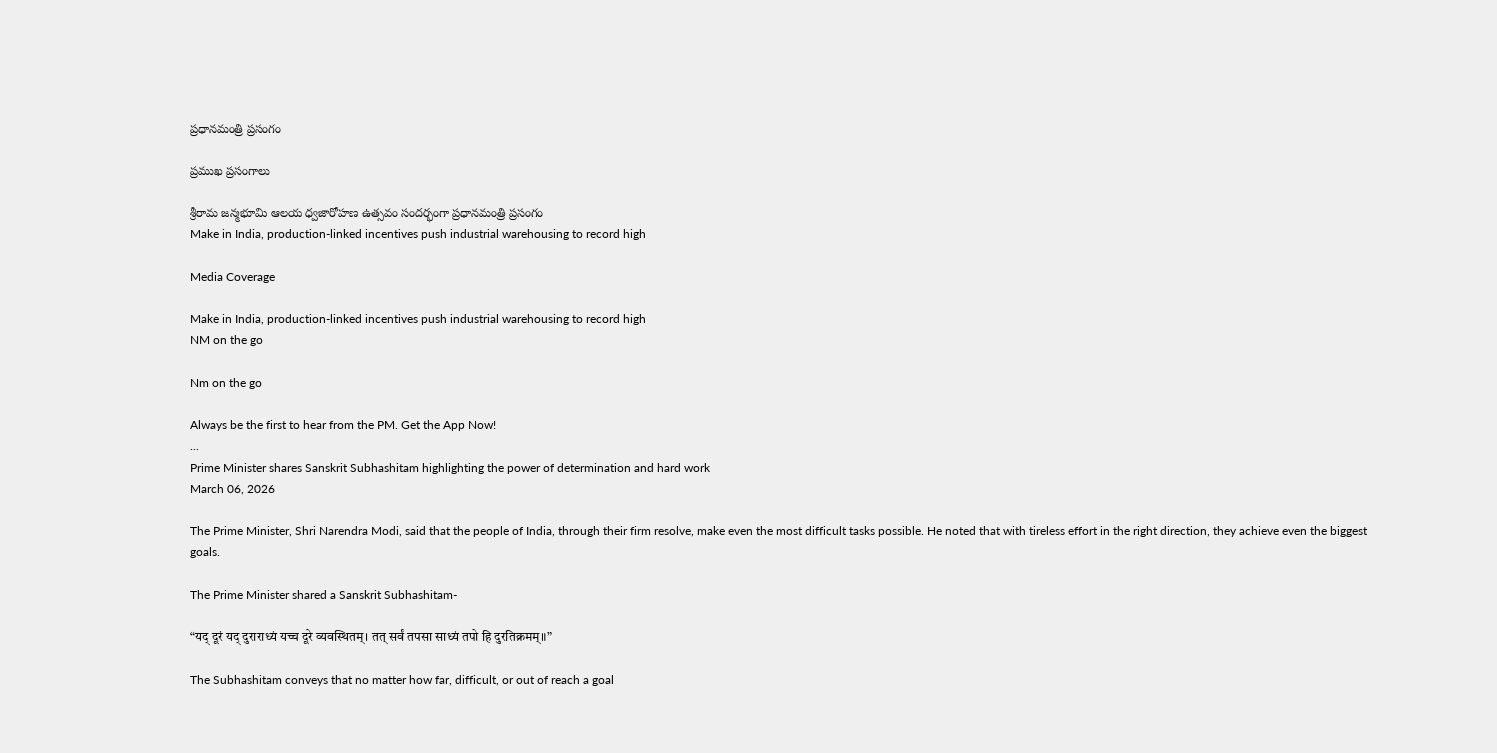ప్రధానమంత్రి ప్రసంగం

ప్రముఖ ప్రసంగాలు

శ్రీరామ జన్మభూమి ఆలయ ధ్వజారోహణ ఉత్సవం సందర్భంగా ప్రధానమంత్రి ప్రసంగం
Make in India, production-linked incentives push industrial warehousing to record high

Media Coverage

Make in India, production-linked incentives push industrial warehousing to record high
NM on the go

Nm on the go

Always be the first to hear from the PM. Get the App Now!
...
Prime Minister shares Sanskrit Subhashitam highlighting the power of determination and hard work
March 06, 2026

The Prime Minister, Shri Narendra Modi, said that the people of India, through their firm resolve, make even the most difficult tasks possible. He noted that with tireless effort in the right direction, they achieve even the biggest goals.

The Prime Minister shared a Sanskrit Subhashitam-

“यद् दूरं यद् दुराराध्यं यच्च दूरे व्यवस्थितम्। तत् सर्वं तपसा साध्यं तपो हि दुरतिक्रमम्॥”

The Subhashitam conveys that no matter how far, difficult, or out of reach a goal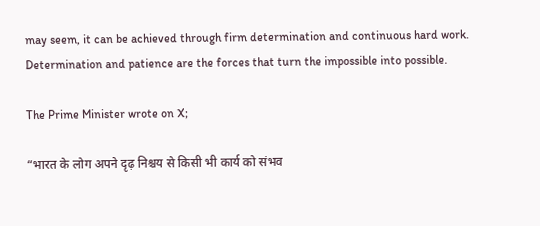may seem, it can be achieved through firm determination and continuous hard work. Determination and patience are the forces that turn the impossible into possible.

The Prime Minister wrote on X;

“भारत के लोग अपने दृढ़ निश्चय से किसी भी कार्य को संभव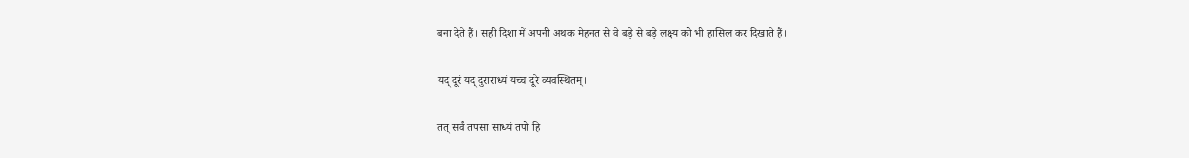बना देते हैं। सही दिशा में अपनी अथक मेहनत से वे बड़े से बड़े लक्ष्य को भी हासिल कर दिखाते हैं।

यद् दूरं यद् दुराराध्यं यच्च दूरे व्यवस्थितम्।

तत् सर्वं तपसा साध्यं तपो हि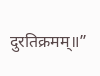दुरतिक्रमम्॥”